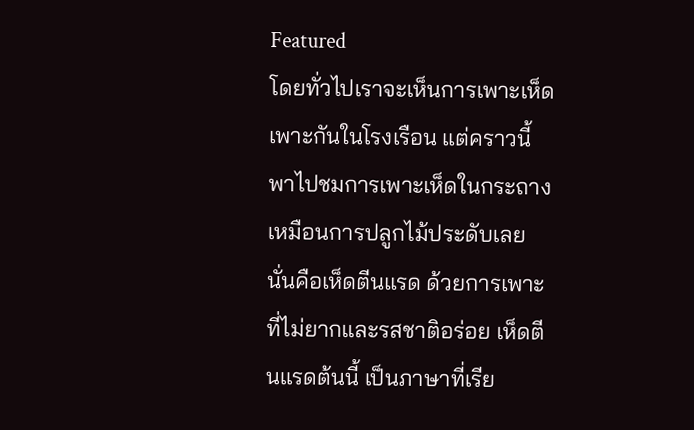Featured
โดยทั่วไปเราจะเห็นการเพาะเห็ด เพาะกันในโรงเรือน แต่คราวนี้พาไปชมการเพาะเห็ดในกระถาง เหมือนการปลูกไม้ประดับเลย นั่นคือเห็ดตีนแรด ด้วยการเพาะที่ไม่ยากและรสชาติอร่อย เห็ดตีนแรดต้นนี้ เป็นภาษาที่เรีย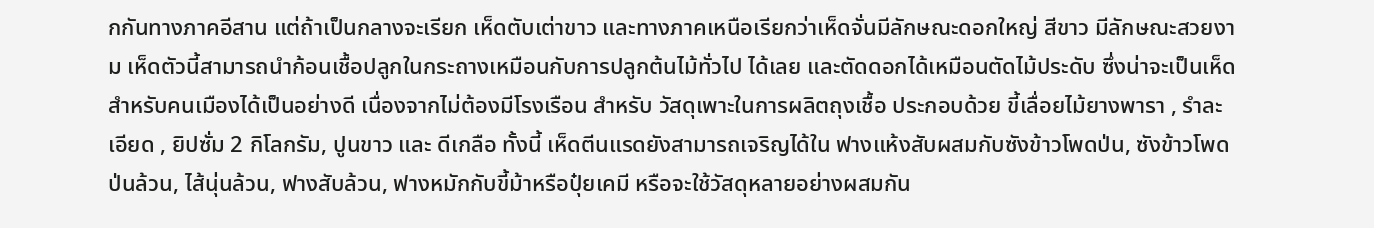กกันทางภาคอีสาน แต่ถ้าเป็นกลางจะเรียก เห็ดตับเต่าขาว และทางภาคเหนือเรียกว่าเห็ดจั่นมีลักษณะดอกใหญ่ สีขาว มีลักษณะสวยงาม เห็ดตัวนี้สามารถนำก้อนเชื้อปลูกในกระถางเหมือนกับการปลูกต้นไม้ทั่วไป ได้เลย และตัดดอกได้เหมือนตัดไม้ประดับ ซึ่งน่าจะเป็นเห็ดสำหรับคนเมืองได้เป็นอย่างดี เนื่องจากไม่ต้องมีโรงเรือน สำหรับ วัสดุเพาะในการผลิตถุงเชื้อ ประกอบด้วย ขี้เลื่อยไม้ยางพารา , รำละเอียด , ยิปซั่ม 2 กิโลกรัม, ปูนขาว และ ดีเกลือ ทั้งนี้ เห็ดตีนแรดยังสามารถเจริญได้ใน ฟางแห้งสับผสมกับซังข้าวโพดป่น, ซังข้าวโพดป่นล้วน, ไส้นุ่นล้วน, ฟางสับล้วน, ฟางหมักกับขี้ม้าหรือปุ๋ยเคมี หรือจะใช้วัสดุหลายอย่างผสมกัน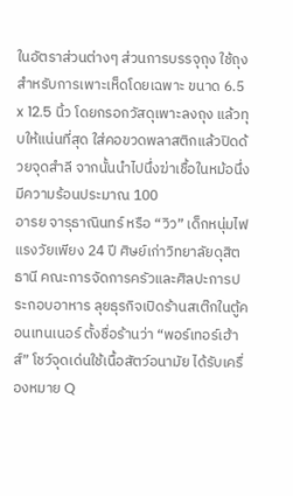ในอัตราส่วนต่างๆ ส่วนการบรรจุถุง ใช้ถุงสำหรับการเพาะเห็ดโดยเฉพาะ ขนาด 6.5 x 12.5 นิ้ว โดยกรอกวัสดุเพาะลงถุง แล้วทุบให้แน่นที่สุด ใส่คอขวดพลาสติกแล้วปิดด้วยจุดสำลี จากนั้นนำไปนึ่งฆ่าเชื้อในหม้อนึ่ง มีความร้อนประมาณ 100
อารย จารุธาณินทร์ หรือ “วิว” เด็กหนุ่มไฟแรงวัยเพียง 24 ปี ศิษย์เก่าวิทยาลัยดุสิตธานี คณะการจัดการครัวและศิลปะการประกอบอาหาร ลุยธุรกิจเปิดร้านสเต๊กในตู้คอนเทนเนอร์ ตั้งชื่อร้านว่า “พอร์เทอร์เฮ้าส์” โชว์จุดเด่นใช้เนื้อสัตว์อนามัย ได้รับเครื่องหมาย Q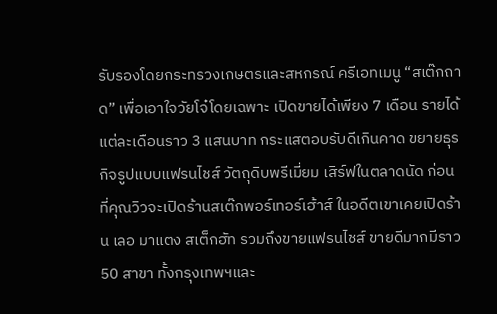รับรองโดยกระทรวงเกษตรและสหกรณ์ ครีเอทเมนู “สเต๊กถาด” เพื่อเอาใจวัยโจ๋โดยเฉพาะ เปิดขายได้เพียง 7 เดือน รายได้แต่ละเดือนราว 3 แสนบาท กระแสตอบรับดีเกินคาด ขยายธุรกิจรูปแบบแฟรนไชส์ วัตถุดิบพรีเมี่ยม เสิร์ฟในตลาดนัด ก่อนที่คุณวิวจะเปิดร้านสเต๊กพอร์เทอร์เฮ้าส์ ในอดีตเขาเคยเปิดร้าน เลอ มาแตง สเต็กฮัท รวมถึงขายแฟรนไชส์ ขายดีมากมีราว 50 สาขา ทั้งกรุงเทพฯและ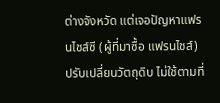ต่างจังหวัด แต่เจอปัญหาแฟรนไชส์ซี (ผู้ที่มาซื้อ แฟรนไชส์) ปรับเปลี่ยนวัตถุดิบ ไม่ใช้ตามที่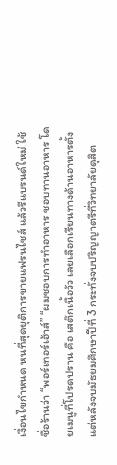เงื่อนไขกำหนด หนที่สุดยุติการขายแฟรนไชส์ แล้วรีแบรนด์ใหม่ ใช้ชื่อร้านว่า “พอร์เทอร์เฮ้าส์” “ผมชอบการทำอาหาร ชอบทานอาหาร โดยเมนูที่โปรดปราน คือ เสต๊กเนื้อวัว เลยเลือกเรียนทางด้านอาหารตั้งแต่หลังจบมัธยมศึกษาปีที่ 3 กระทั่งจบปริญญาตรีที่วิทยาลัยดุสิต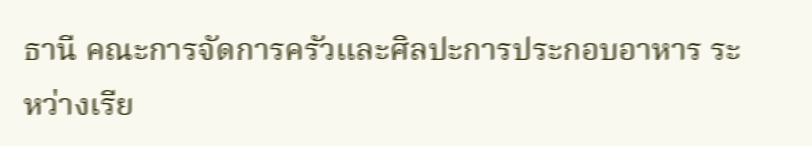ธานี คณะการจัดการครัวและศิลปะการประกอบอาหาร ระหว่างเรีย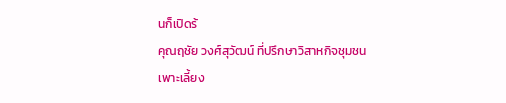นก็เปิดร้
คุณฤชัย วงศ์สุวัฒน์ ที่ปรึกษาวิสาหกิจชุมชนเพาะเลี้ยง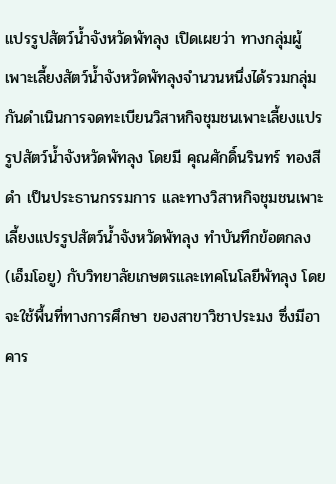แปรรูปสัตว์น้ำจังหวัดพัทลุง เปิดเผยว่า ทางกลุ่มผู้เพาะเลี้ยงสัตว์น้ำจังหวัดพัทลุงจำนวนหนึ่งได้รวมกลุ่มกันดำเนินการจดทะเบียนวิสาหกิจชุมชนเพาะเลี้ยงแปรรูปสัตว์น้ำจังหวัดพัทลุง โดยมี คุณศักดิ์นรินทร์ ทองสีดำ เป็นประธานกรรมการ และทางวิสาหกิจชุมชนเพาะเลี้ยงแปรรูปสัตว์น้ำจังหวัดพัทลุง ทำบันทึกข้อตกลง (เอ็มโอยู) กับวิทยาลัยเกษตรและเทคโนโลยีพัทลุง โดยจะใช้พื้นที่ทางการศึกษา ของสาขาวิชาประมง ซึ่งมีอาคาร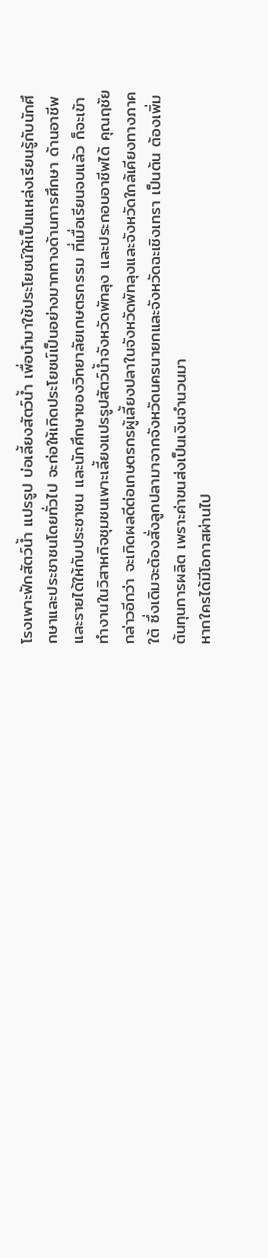โรงเพาะฟักสัตว์น้ำ แปรรูป บ่อเลี้ยงสัตว์น้ำ เพื่อนำมาใช้ประโยชน์ให้เป็นแหล่งเรียนรู้กับนักศึกษาและประชาชนโดยทั่วไป จะก่อให้เกิดประโยชน์เป็นอย่างมากทางด้านการศึกษา ด้านอาชีพ และรายได้ให้กับประชาชน และนักศึกษาของวิทยาลัยเกษตรกรรม ที่เมื่อเรียนจบแล้ว ก็จะเข้าทำงานในวิสาหกิจชุมชนเพาะเลี้ยงแปรรูปสัตว์น้ำจังหวัดพัทลุง และประกอบอาชีพได้ คุณฤชัย กล่าวอีกว่า จะเกิดผลดีต่อเกษตรกรผู้เลี้ยงปลาในจังหวัดพัทลุงและจังหวัดใกล้เคียงทางภาคใต้ ซึ่งเดิมจะต้องสั่งลูกปลามาจากจังหวัดนครนายกและจังหวัดฉะเชิงเทรา เป็นต้น ต้องเพิ่มต้นทุนการผลิต เพราะค่าขนส่งเป็นเงินจำนวนมา
หากใครได้มีโอกาสผ่านไป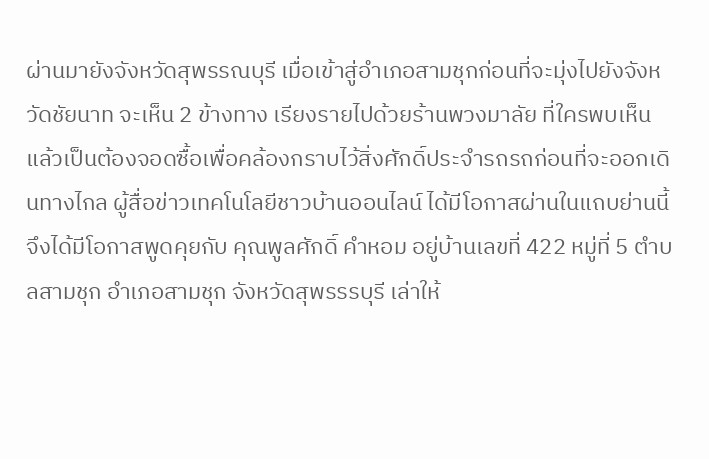ผ่านมายังจังหวัดสุพรรณบุรี เมื่อเข้าสู่อำเภอสามชุกก่อนที่จะมุ่งไปยังจังหวัดชัยนาท จะเห็น 2 ข้างทาง เรียงรายไปด้วยร้านพวงมาลัย ที่ใครพบเห็นแล้วเป็นต้องจอดซื้อเพื่อคล้องกราบไว้สิ่งศักดิ์ประจำรถรถก่อนที่จะออกเดินทางไกล ผู้สื่อข่าวเทคโนโลยีชาวบ้านออนไลน์ ได้มีโอกาสผ่านในแถบย่านนี้จึงได้มีโอกาสพูดคุยกับ คุณพูลศักดิ์ คำหอม อยู่บ้านเลขที่ 422 หมู่ที่ 5 ตำบลสามชุก อำเภอสามชุก จังหวัดสุพรรรบุรี เล่าให้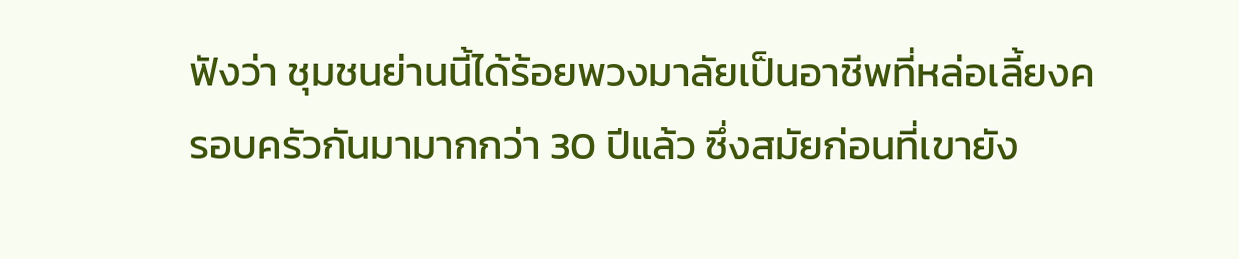ฟังว่า ชุมชนย่านนี้ได้ร้อยพวงมาลัยเป็นอาชีพที่หล่อเลี้ยงครอบครัวกันมามากกว่า 30 ปีแล้ว ซึ่งสมัยก่อนที่เขายัง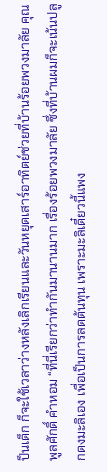ป็นเด็ก ก็จะใช้เวลาว่างหลังเลิกเรียนและวันหยุดเสาร์อาทิตย์ช่วยที่บ้านร้อยพวงมาลัย คุณพูลศักดิ์ คำหอม “ที่นี่เรียกว่าทำกันมานานมาก เรื่องร้อยพวงมาลัย ซึ่งที่บ้านผมก็จะเน้นปลูกดงมะลิเอง เพื่อเป็นการลดต้นทุน เพราะมะลิเดี๋ยวนี้แพง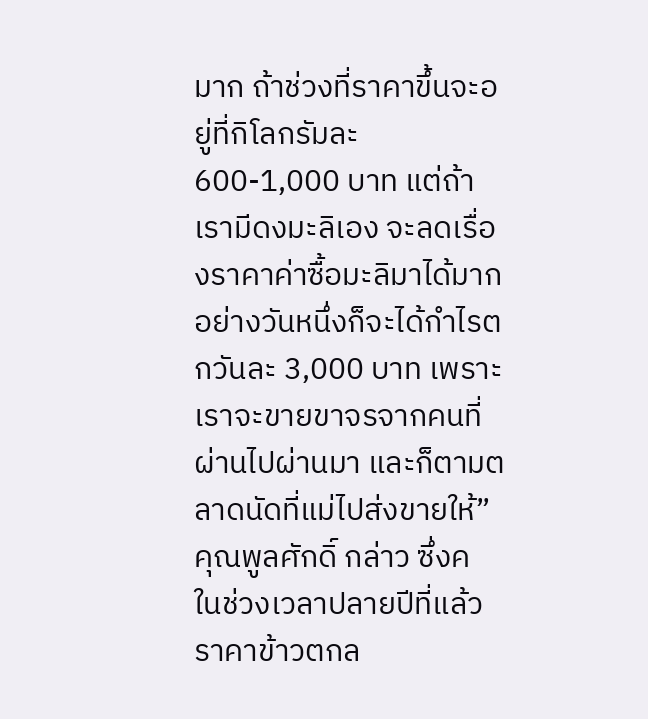มาก ถ้าช่วงที่ราคาขึ้นจะอยู่ที่กิโลกรัมละ 600-1,000 บาท แต่ถ้าเรามีดงมะลิเอง จะลดเรื่องราคาค่าซื้อมะลิมาได้มาก อย่างวันหนึ่งก็จะได้กำไรตกวันละ 3,000 บาท เพราะเราจะขายขาจรจากคนที่ผ่านไปผ่านมา และก็ตามตลาดนัดที่แม่ไปส่งขายให้”คุณพูลศักดิ์ กล่าว ซึ่งค
ในช่วงเวลาปลายปีที่แล้วราคาข้าวตกล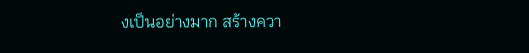งเป็นอย่างมาก สร้างควา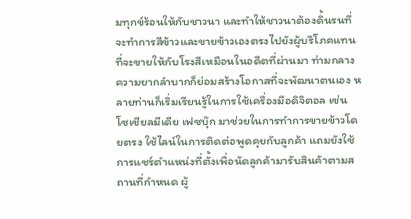มทุกข์ร้อนให้กับชาวนา และทำให้ชาวนาต้องดิ้นรนที่จะทำการสีข้าวและขายข้าวเองตรงไปยังผู้บริโภคแทนที่จะขายให้กับโรงสีเหมือนในอดีตที่ผ่านมา ท่ามกลางความยากลำบากก็ย่อมสร้างโอกาสที่จะพัฒนาตนเอง หลายท่านก็เริ่มเรียนรู้ในการใช้เครื่องมือดิจิตอล เช่น โซเชียลมีเดีย เฟซบุ๊ก มาช่วยในการทำการขายข้าวโดยตรง ใช้ไลน์ในการติดต่อพูดคุยกับลูกค้า แถมยังใช้การแชร์ตำแหน่งที่ตั้งเพื่อนัดลูกค้ามารับสินค้าตามสถานที่กำหนด ผู้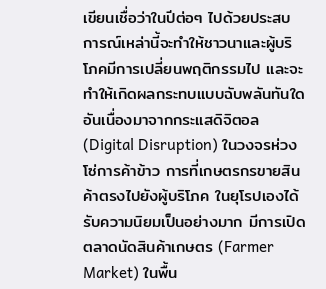เขียนเชื่อว่าในปีต่อๆ ไปด้วยประสบการณ์เหล่านี้จะทำให้ชาวนาและผู้บริโภคมีการเปลี่ยนพฤติกรรมไป และจะทำให้เกิดผลกระทบแบบฉับพลันทันใดอันเนื่องมาจากกระแสดิจิตอล (Digital Disruption) ในวงจรห่วงโซ่การค้าข้าว การที่เกษตรกรขายสินค้าตรงไปยังผู้บริโภค ในยุโรปเองได้รับความนิยมเป็นอย่างมาก มีการเปิดตลาดนัดสินค้าเกษตร (Farmer Market) ในพื้น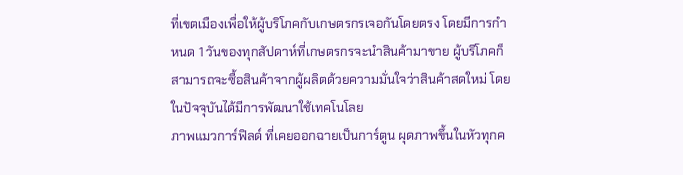ที่เขตเมืองเพื่อให้ผู้บริโภคกับเกษตรกรเจอกันโดยตรง โดยมีการกำหนด 1 วันของทุกสัปดาห์ที่เกษตรกรจะนำสินค้ามาขาย ผู้บริโภคก็สามารถจะซื้อสินค้าจากผู้ผลิตด้วยความมั่นใจว่าสินค้าสดใหม่ โดยในปัจจุบันได้มีการพัฒนาใช้เทคโนโลย
ภาพแมวการ์ฟิลด์ ที่เคยออกฉายเป็นการ์ตูน ผุดภาพขึ้นในหัวทุกค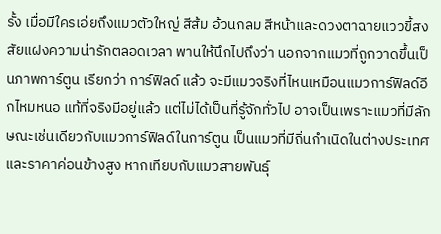รั้ง เมื่อมีใครเอ่ยถึงแมวตัวใหญ่ สีส้ม อ้วนกลม สีหน้าและดวงตาฉายแววขี้สงสัยแฝงความน่ารักตลอดเวลา พานให้นึกไปถึงว่า นอกจากแมวที่ถูกวาดขึ้นเป็นภาพการ์ตูน เรียกว่า การ์ฟิลด์ แล้ว จะมีแมวจริงที่ไหนเหมือนแมวการ์ฟิลด์อีกไหมหนอ แท้ที่จริงมีอยู่แล้ว แต่ไม่ได้เป็นที่รู้จักทั่วไป อาจเป็นเพราะแมวที่มีลักษณะเช่นเดียวกับแมวการ์ฟิลด์ในการ์ตูน เป็นแมวที่มีถิ่นกำเนิดในต่างประเทศ และราคาค่อนข้างสูง หากเทียบกับแมวสายพันธุ์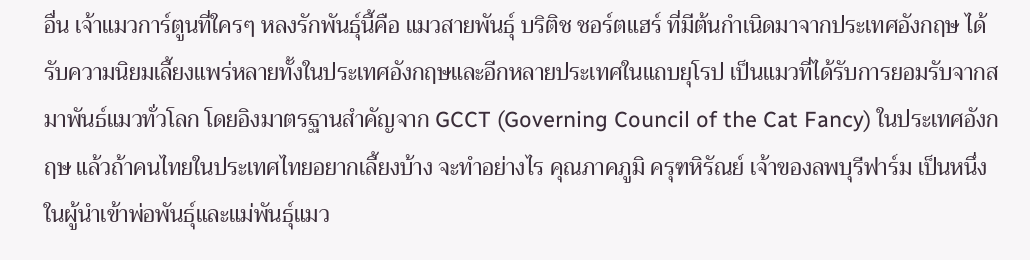อื่น เจ้าแมวการ์ตูนที่ใครๆ หลงรักพันธุ์นี้คือ แมวสายพันธุ์ บริติช ชอร์ตแฮร์ ที่มีต้นกำเนิดมาจากประเทศอังกฤษ ได้รับความนิยมเลี้ยงแพร่หลายทั้งในประเทศอังกฤษและอีกหลายประเทศในแถบยุโรป เป็นแมวที่ได้รับการยอมรับจากสมาพันธ์แมวทั่วโลก โดยอิงมาตรฐานสำคัญจาก GCCT (Governing Council of the Cat Fancy) ในประเทศอังกฤษ แล้วถ้าคนไทยในประเทศไทยอยากเลี้ยงบ้าง จะทำอย่างไร คุณภาคภูมิ ครุฑหิรัณย์ เจ้าของลพบุรีฟาร์ม เป็นหนึ่งในผู้นำเข้าพ่อพันธุ์และแม่พันธุ์แมว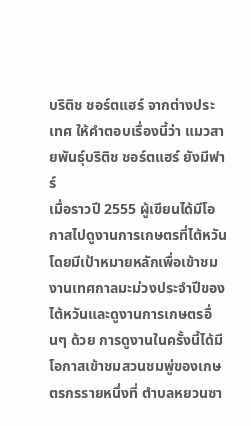บริติช ชอร์ตแฮร์ จากต่างประเทศ ให้คำตอบเรื่องนี้ว่า แมวสายพันธุ์บริติช ชอร์ตแฮร์ ยังมีฟาร์
เมื่อราวปี 2555 ผู้เขียนได้มีโอกาสไปดูงานการเกษตรที่ไต้หวัน โดยมีเป้าหมายหลักเพื่อเข้าชมงานเทศกาลมะม่วงประจำปีของไต้หวันและดูงานการเกษตรอื่นๆ ด้วย การดูงานในครั้งนี้ได้มีโอกาสเข้าชมสวนชมพู่ของเกษตรกรรายหนึ่งที่ ตำบลหยวนซา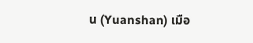น (Yuanshan) เมือ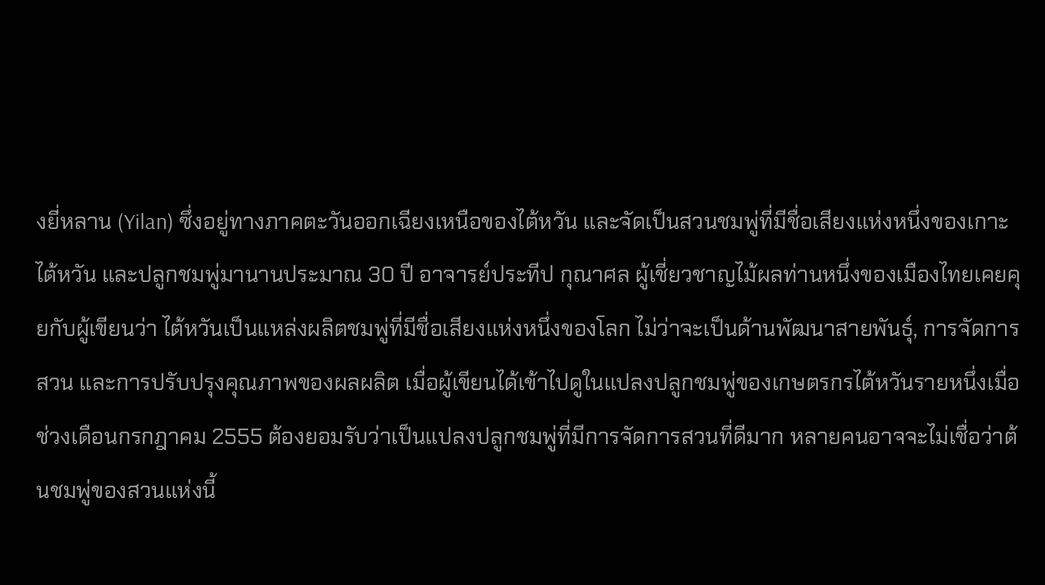งยี่หลาน (Yilan) ซึ่งอยู่ทางภาคตะวันออกเฉียงเหนือของไต้หวัน และจัดเป็นสวนชมพู่ที่มีชื่อเสียงแห่งหนึ่งของเกาะไต้หวัน และปลูกชมพู่มานานประมาณ 30 ปี อาจารย์ประทีป กุณาศล ผู้เชี่ยวชาญไม้ผลท่านหนึ่งของเมืองไทยเคยคุยกับผู้เขียนว่า ไต้หวันเป็นแหล่งผลิตชมพู่ที่มีชื่อเสียงแห่งหนึ่งของโลก ไม่ว่าจะเป็นด้านพัฒนาสายพันธุ์, การจัดการสวน และการปรับปรุงคุณภาพของผลผลิต เมื่อผู้เขียนได้เข้าไปดูในแปลงปลูกชมพู่ของเกษตรกรไต้หวันรายหนึ่งเมื่อช่วงเดือนกรกฎาคม 2555 ต้องยอมรับว่าเป็นแปลงปลูกชมพู่ที่มีการจัดการสวนที่ดีมาก หลายคนอาจจะไม่เชื่อว่าต้นชมพู่ของสวนแห่งนี้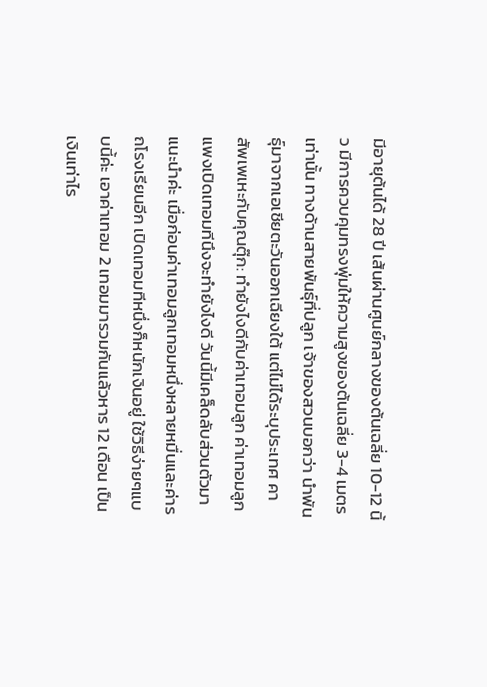มีอายุต้นได้ 28 ปี เส้นผ่านศูนย์กลางของต้นเฉลี่ย 10-12 นิ้ว มีการควบคุมทรงพุ่มให้ความสูงของต้นเฉลี่ย 3-4 เมตรเท่านั้น ทางด้านสายพันธุ์ที่ปลูก เจ้าของสวนบอกว่า นำพันธุ์มาจากเอเชียตะวันออกเฉียงใต้ แต่ไม่ได้ระบุประเทศ คา
สัพเพเหะกับคุณตุ๊ก: ทำยังไงดีกับค่าเทอมลูก ค่าเทอมลูกแพงเปิดเทอมทีนึงจะทำยังไงดี วันนี้มีเคล็ดลับส่วนตัวมาแนะนำค่ะ เมื่อก่อนค่าเทอมลูกเทอมหนึ่งหลายหมื่นและค่ารถโรงเรียนอีก เปิดเทอมทีหนึ่งก็หนักเงินอยู่ ใช้วิธีง่ายๆแบบนี้ค่ะ เอาค่าเทอม 2 เทอมมารวมกันแล้วหาร 12 เดือน เป็นเงินเท่าไร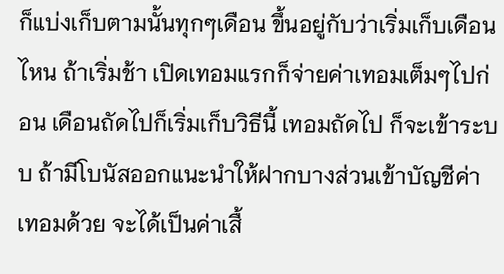ก็แบ่งเก็บตามนั้นทุกๆเดือน ขึ้นอยู่กับว่าเริ่มเก็บเดือนไหน ถ้าเริ่มช้า เปิดเทอมแรกก็จ่ายค่าเทอมเต็มๆไปก่อน เดือนถัดไปก็เริ่มเก็บวิธีนี้ เทอมถัดไป ก็จะเข้าระบบ ถ้ามีโบนัสออกแนะนำให้ฝากบางส่วนเข้าบัญชีค่าเทอมด้วย จะได้เป็นค่าเสื้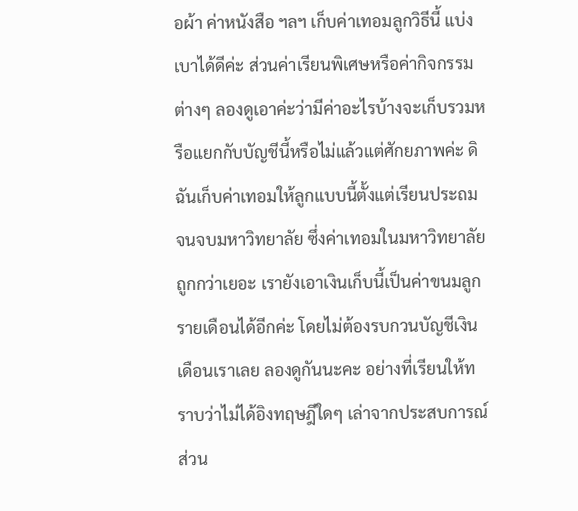อผ้า ค่าหนังสือ ฯลฯ เก็บค่าเทอมลูกวิธีนี้ แบ่งเบาได้ดีค่ะ ส่วนค่าเรียนพิเศษหรือค่ากิจกรรมต่างๆ ลองดูเอาค่ะว่ามีค่าอะไรบ้างจะเก็บรวมหรือแยกกับบัญชีนี้หรือไม่แล้วแต่ศักยภาพค่ะ ดิฉันเก็บค่าเทอมให้ลูกแบบนี้ตั้งแต่เรียนประถม จนจบมหาวิทยาลัย ซึ่งค่าเทอมในมหาวิทยาลัยถูกกว่าเยอะ เรายังเอาเงินเก็บนี้เป็นค่าขนมลูกรายเดือนได้อีกค่ะ โดยไม่ต้องรบกวนบัญชีเงินเดือนเราเลย ลองดูกันนะคะ อย่างที่เรียนให้ทราบว่าไม่ได้อิงทฤษฎีใดๆ เล่าจากประสบการณ์ส่วน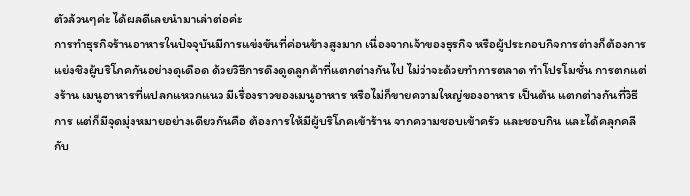ตัวล้วนๆค่ะ ได้ผลดีเลยนำมาเล่าต่อค่ะ
การทำธุรกิจร้านอาหารในปัจจุบันมีการแข่งขันที่ค่อนข้างสูงมาก เนื่องจากเจ้าของธุรกิจ หรือผู้ประกอบกิจการต่างก็ต้องการแย่งชิงผู้บริโภคกันอย่างดุเดือด ด้วยวิธีการดึงดูดลูกค้าที่แตกต่างกันไป ไม่ว่าจะด้วยทำการตลาด ทำโปรโมชั่น การตกแต่งร้าน เมนูอาหารที่แปลกแหวกแนว มีเรื่องราวของเมนูอาหาร หรือไม่ก็ขายความใหญ่ของอาหาร เป็นต้น แตกต่างกันที่วิธีการ แต่ก็มีจุดมุ่งหมายอย่างเดียวกันคือ ต้องการให้มีผู้บริโภคเข้าร้าน จากความชอบเข้าครัว และชอบกิน และได้คลุกคลีกับ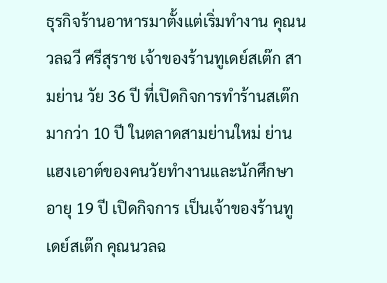ธุรกิจร้านอาหารมาตั้งแต่เริ่มทำงาน คุณนวลฉวี ศรีสุราช เจ้าของร้านทูเดย์สเต๊ก สามย่าน วัย 36 ปี ที่เปิดกิจการทำร้านสเต๊กมากว่า 10 ปี ในตลาดสามย่านใหม่ ย่านแฮงเอาต์ของคนวัยทำงานและนักศึกษา อายุ 19 ปี เปิดกิจการ เป็นเจ้าของร้านทูเดย์สเต๊ก คุณนวลฉ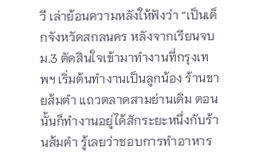วี เล่าย้อนความหลังให้ฟังว่า “เป็นเด็กจังหวัดสกลนคร หลังจากเรียนจบ ม.3 ตัดสินใจเข้ามาทำงานที่กรุงเทพฯ เริ่มต้นทำงานเป็นลูกน้อง ร้านขายส้มตำ แถวตลาดสามย่านเดิม ตอนนั้นก็ทำงานอยู่ได้สักระยะหนึ่งกับร้านส้มตำ รู้เลยว่าชอบการทำอาหาร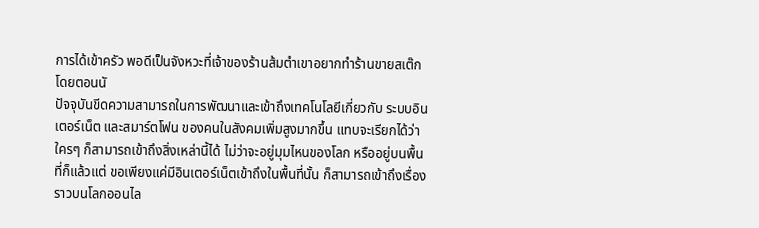การได้เข้าครัว พอดีเป็นจังหวะที่เจ้าของร้านส้มตำเขาอยากทำร้านขายสเต๊ก โดยตอนนั
ปัจจุบันขีดความสามารถในการพัฒนาและเข้าถึงเทคโนโลยีเกี่ยวกับ ระบบอินเตอร์เน็ต และสมาร์ตโฟน ของคนในสังคมเพิ่มสูงมากขึ้น แทบจะเรียกได้ว่า ใครๆ ก็สามารถเข้าถึงสิ่งเหล่านี้ได้ ไม่ว่าจะอยู่มุมไหนของโลก หรืออยู่บนพื้นที่ก็แล้วแต่ ขอเพียงแค่มีอินเตอร์เน็ตเข้าถึงในพื้นที่นั้น ก็สามารถเข้าถึงเรื่องราวบนโลกออนไล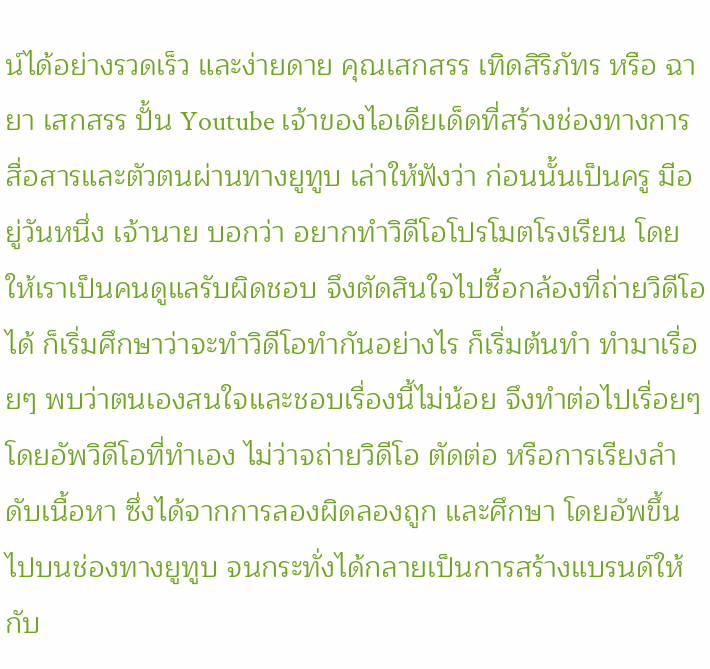น์ได้อย่างรวดเร็ว และง่ายดาย คุณเสกสรร เทิดสิริภัทร หรือ ฉายา เสกสรร ปั้น Youtube เจ้าของไอเดียเด็ดที่สร้างช่องทางการสื่อสารและตัวตนผ่านทางยูทูบ เล่าให้ฟังว่า ก่อนนั้นเป็นครู มีอยู่วันหนึ่ง เจ้านาย บอกว่า อยากทำวิดีโอโปรโมตโรงเรียน โดยให้เราเป็นคนดูแลรับผิดชอบ จึงตัดสินใจไปซื้อกล้องที่ถ่ายวิดีโอได้ ก็เริ่มศึกษาว่าจะทำวิดีโอทำกันอย่างไร ก็เริ่มต้นทำ ทำมาเรื่อยๆ พบว่าตนเองสนใจและชอบเรื่องนี้ไม่น้อย จึงทำต่อไปเรื่อยๆ โดยอัพวิดีโอที่ทำเอง ไม่ว่าจถ่ายวิดีโอ ตัดต่อ หรือการเรียงลำดับเนื้อหา ซึ่งได้จากการลองผิดลองถูก และศึกษา โดยอัพขึ้นไปบนช่องทางยูทูบ จนกระทั่งได้กลายเป็นการสร้างแบรนด์ให้กับ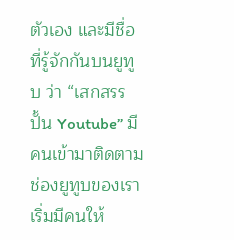ตัวเอง และมีชื่อที่รู้จักกันบนยูทูบ ว่า “เสกสรร ปั้น Youtube” มีคนเข้ามาติดตามช่องยูทูบของเรา เริ่มมีคนให้